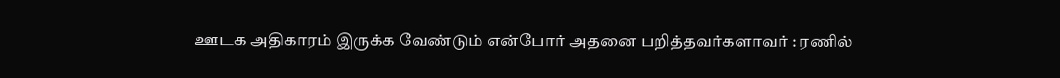ஊடக அதிகாரம் இருக்க வேண்டும் என்போர் அதனை பறித்தவர்களாவர் : ரணில்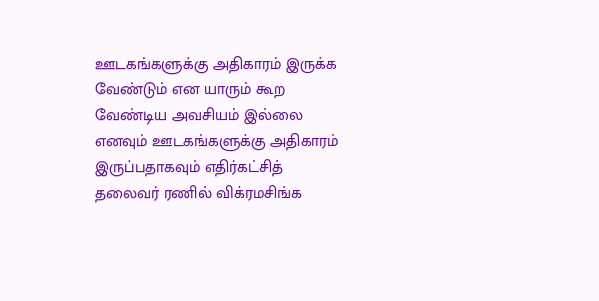ஊடகங்களுக்கு அதிகாரம் இருக்க வேண்டும் என யாரும் கூற வேண்டிய அவசியம் இல்லை எனவும் ஊடகங்களுக்கு அதிகாரம் இருப்பதாகவும் எதிர்கட்சித் தலைவர் ரணில் விக்ரமசிங்க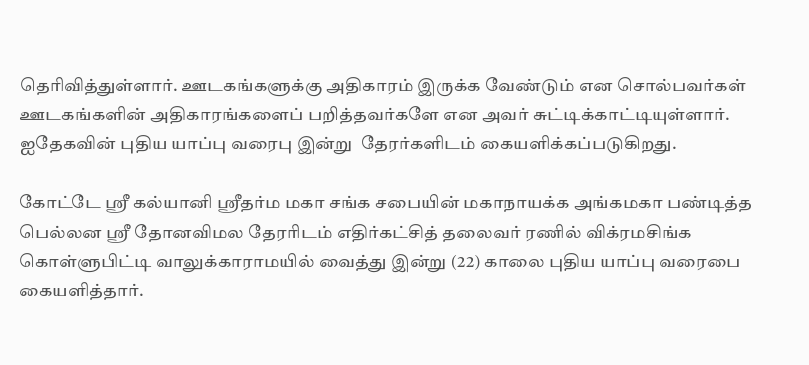தெரிவித்துள்ளார். ஊடகங்களுக்கு அதிகாரம் இருக்க வேண்டும் என சொல்பவர்கள் ஊடகங்களின் அதிகாரங்களைப் பறித்தவர்களே என அவர் சுட்டிக்காட்டியுள்ளார். ஐதேகவின் புதிய யாப்பு வரைபு இன்று  தேரர்களிடம் கையளிக்கப்படுகிறது.

கோட்டே ஸ்ரீ கல்யானி ஸ்ரீதர்ம மகா சங்க சபையின் மகாநாயக்க அங்கமகா பண்டித்த பெல்லன ஸ்ரீ தோனவிமல தேரரிடம் எதிர்கட்சித் தலைவர் ரணில் விக்ரமசிங்க கொள்ளுபிட்டி வாலுக்காராமயில் வைத்து இன்று (22) காலை புதிய யாப்பு வரைபை கையளித்தார்.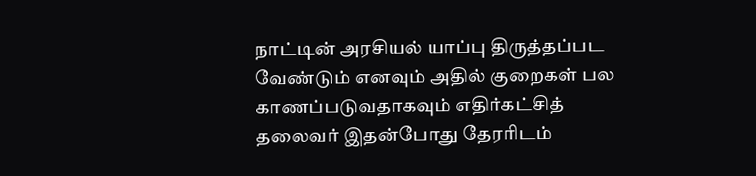நாட்டின் அரசியல் யாப்பு திருத்தப்பட வேண்டும் எனவும் அதில் குறைகள் பல காணப்படுவதாகவும் எதிர்கட்சித் தலைவர் இதன்போது தேரரிடம்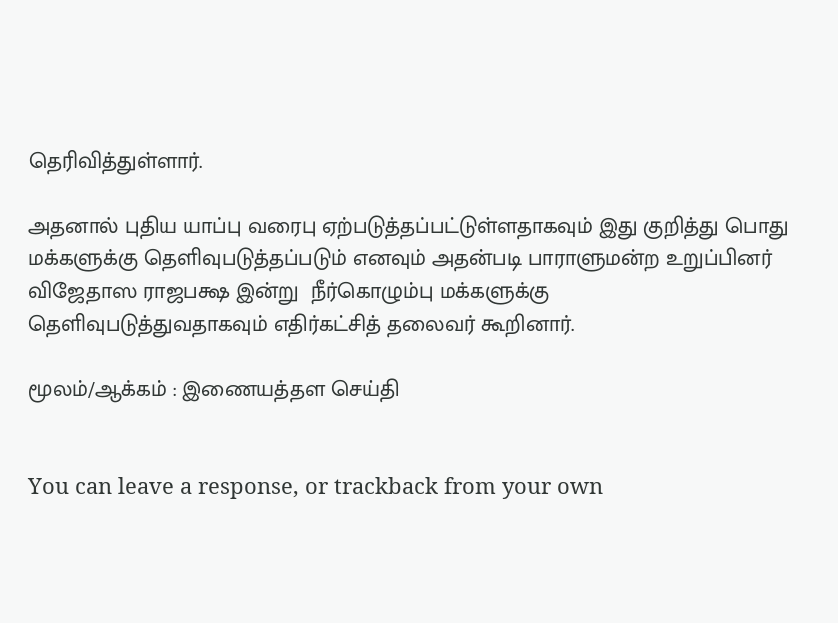தெரிவித்துள்ளார்.

அதனால் புதிய யாப்பு வரைபு ஏற்படுத்தப்பட்டுள்ளதாகவும் இது குறித்து பொது மக்களுக்கு தெளிவுபடுத்தப்படும் எனவும் அதன்படி பாராளுமன்ற உறுப்பினர் விஜேதாஸ ராஜபக்ஷ இன்று  நீர்கொழும்பு மக்களுக்கு தெளிவுபடுத்துவதாகவும் எதிர்கட்சித் தலைவர் கூறினார்.

மூலம்/ஆக்கம் : இணையத்தள செய்தி


You can leave a response, or trackback from your own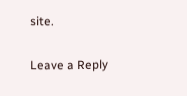site.

Leave a Reply